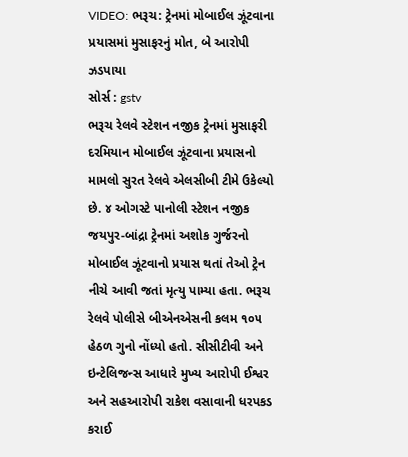VIDEO: ભરૂચ: ટ્રેનમાં મોબાઈલ ઝૂંટવાના પ્રયાસમાં મુસાફરનું મોત, બે આરોપી ઝડપાયા
સોર્સ : gstv
ભરૂચ રેલવે સ્ટેશન નજીક ટ્રેનમાં મુસાફરી દરમિયાન મોબાઈલ ઝૂંટવાના પ્રયાસનો મામલો સુરત રેલવે એલસીબી ટીમે ઉકેલ્યો છે. ૪ ઓગસ્ટે પાનોલી સ્ટેશન નજીક જયપુર-બાંદ્રા ટ્રેનમાં અશોક ગુર્જરનો મોબાઈલ ઝૂંટવાનો પ્રયાસ થતાં તેઓ ટ્રેન નીચે આવી જતાં મૃત્યુ પામ્યા હતા. ભરૂચ રેલવે પોલીસે બીએનએસની કલમ ૧૦૫ હેઠળ ગુનો નોંધ્યો હતો. સીસીટીવી અને ઇન્ટેલિજન્સ આધારે મુખ્ય આરોપી ઈશ્વર અને સહઆરોપી રાકેશ વસાવાની ધરપકડ કરાઈ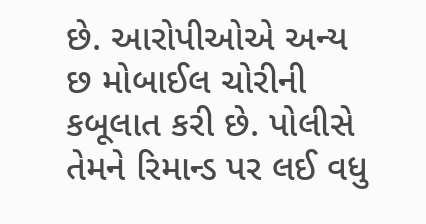છે. આરોપીઓએ અન્ય છ મોબાઈલ ચોરીની કબૂલાત કરી છે. પોલીસે તેમને રિમાન્ડ પર લઈ વધુ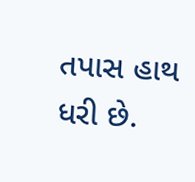તપાસ હાથ ધરી છે.